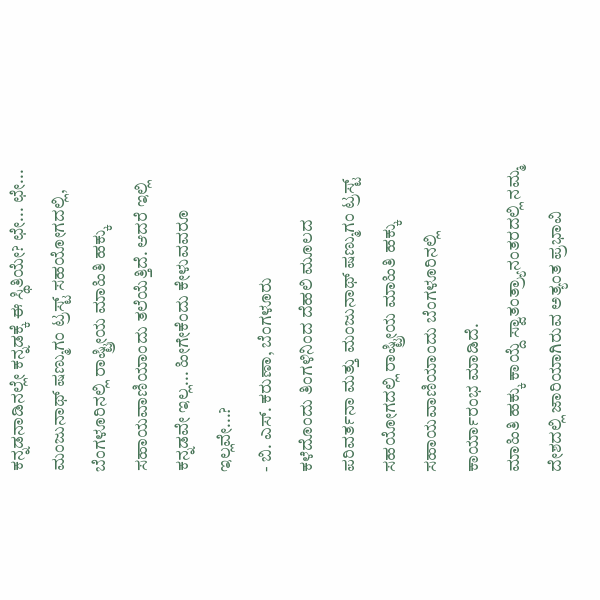ಕನ್ನಡನಾಡಿನಲ್ಲೇ ಕನ್ನಡಕ್ಕೆ ಈ ಸ್ಥಿತಿಯೇ? ಛೇ... ಛೇ...
ಮಂಜುನಾಥ್ ಷಣ್ಮುಗಂ ಟ್ರಸ್ಟ್ ಸಹಯೋಗದಲ್ಲಿ, ಬೆಂಗಳೂರಿನಲ್ಲಿ ರಾಷ್ಟ್ರೀಯ ಮಾಹಿತಿ ಹಕ್ಕು ಸಹಾಯವಾಣಿಯಾಂದು ತಲೆಯೆತ್ತಿದೆ. ಆದರೆ ಇಲ್ಲಿ ಕನ್ನಡವೇ ಇಲ್ಲ... ಹೀಗೇಕೆಂದು ಕೇಳುವವರೂ ಇಲ್ಲವೇ...?
- ಬಿ. ಎಸ್. ಕರುಣಾ, ಬೆಂಗಳೂರು
ಕಳೆದೊಂದು ತಿಂಗಳಿನಿಂದ ದೆಹಲಿ ಮೂಲದ ಪರಿವರ್ತನಾ ಮತ್ತು ಮಂಜುನಾಥ್ ಷಣ್ಮುಗಂ ಟ್ರಸ್ಟ್ ಸಹಯೋಗದಲ್ಲಿ ರಾಷ್ಟ್ರೀಯ ಮಾಹಿತಿ ಹಕ್ಕು ಸಹಾಯವಾಣಿಯಾಂದು ಬೆಂಗಳೂರಿನಲ್ಲಿ ಕಾರ್ಯಾರಂಭ ಮಾಡಿದೆ.
ಮಾಹಿತಿ ಹಕ್ಕು ಕಾಯ್ದೆ ಸ್ವಾತಂತ್ರ್ಯಾನಂತರದಲ್ಲಿ ನಮ್ಮ ದೇಶದಲ್ಲಿ ಜಾರಿಯಾಗಿರುವ ಅತ್ಯಂತ ಪ್ರಭಾವಿ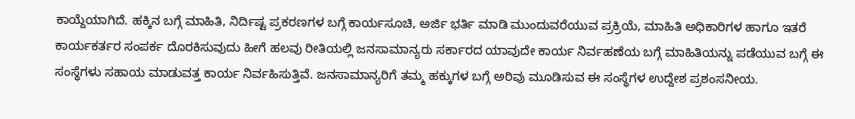ಕಾಯ್ದೆಯಾಗಿದೆ. ಹಕ್ಕಿನ ಬಗ್ಗೆ ಮಾಹಿತಿ, ನಿರ್ದಿಷ್ಟ ಪ್ರಕರಣಗಳ ಬಗ್ಗೆ ಕಾರ್ಯಸೂಚಿ, ಅರ್ಜಿ ಭರ್ತಿ ಮಾಡಿ ಮುಂದುವರೆಯುವ ಪ್ರಕ್ರಿಯೆ, ಮಾಹಿತಿ ಅಧಿಕಾರಿಗಳ ಹಾಗೂ ಇತರೆ ಕಾರ್ಯಕರ್ತರ ಸಂಪರ್ಕ ದೊರಕಿಸುವುದು ಹೀಗೆ ಹಲವು ರೀತಿಯಲ್ಲಿ ಜನಸಾಮಾನ್ಯರು ಸರ್ಕಾರದ ಯಾವುದೇ ಕಾರ್ಯ ನಿರ್ವಹಣೆಯ ಬಗ್ಗೆ ಮಾಹಿತಿಯನ್ನು ಪಡೆಯುವ ಬಗ್ಗೆ ಈ ಸಂಸ್ಥೆಗಳು ಸಹಾಯ ಮಾಡುವತ್ತ ಕಾರ್ಯ ನಿರ್ವಹಿಸುತ್ತಿವೆ. ಜನಸಾಮಾನ್ಯರಿಗೆ ತಮ್ಮ ಹಕ್ಕುಗಳ ಬಗ್ಗೆ ಅರಿವು ಮೂಡಿಸುವ ಈ ಸಂಸ್ಥೆಗಳ ಉದ್ದೇಶ ಪ್ರಶಂಸನೀಯ.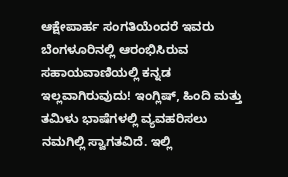ಆಕ್ಷೇಪಾರ್ಹ ಸಂಗತಿಯೆಂದರೆ ಇವರು ಬೆಂಗಳೂರಿನಲ್ಲಿ ಆರಂಭಿಸಿರುವ ಸಹಾಯವಾಣಿಯಲ್ಲಿ ಕನ್ನಡ ಇಲ್ಲವಾಗಿರುವುದು! ಇಂಗ್ಲಿಷ್, ಹಿಂದಿ ಮತ್ತು ತಮಿಳು ಭಾಷೆಗಳಲ್ಲಿ ವ್ಯವಹರಿಸಲು ನಮಗಿಲ್ಲಿ ಸ್ವಾಗತವಿದೆ. ಇಲ್ಲಿ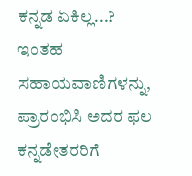ಕನ್ನಡ ಏಕಿಲ್ಲ...? ಇಂತಹ ಸಹಾಯವಾಣಿಗಳನ್ನು, ಪ್ರಾರಂಭಿಸಿ ಅದರ ಫಲ ಕನ್ನಡೇತರರಿಗೆ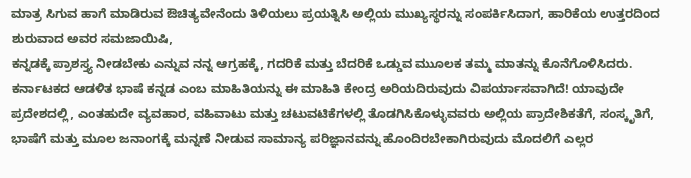ಮಾತ್ರ ಸಿಗುವ ಹಾಗೆ ಮಾಡಿರುವ ಔಚಿತ್ಯವೇನೆಂದು ತಿಳಿಯಲು ಪ್ರಯತ್ನಿಸಿ ಅಲ್ಲಿಯ ಮುಖ್ಯಸ್ಥರನ್ನು ಸಂಪರ್ಕಿಸಿದಾಗ, ಹಾರಿಕೆಯ ಉತ್ತರದಿಂದ ಶುರುವಾದ ಅವರ ಸಮಜಾಯಿಷಿ,
ಕನ್ನಡಕ್ಕೆ ಪ್ರಾಶಸ್ತ್ಯ ನೀಡಬೇಕು ಎನ್ನುವ ನನ್ನ ಆಗ್ರಹಕ್ಕೆ, ಗದರಿಕೆ ಮತ್ತು ಬೆದರಿಕೆ ಒಡ್ಡುವ ಮುೂಲಕ ತಮ್ಮ ಮಾತನ್ನು ಕೊನೆಗೊಳಿಸಿದರು.
ಕರ್ನಾಟಕದ ಆಡಳಿತ ಭಾಷೆ ಕನ್ನಡ ಎಂಬ ಮಾಹಿತಿಯನ್ನು ಈ ಮಾಹಿತಿ ಕೇಂದ್ರ ಅರಿಯದಿರುವುದು ವಿಪರ್ಯಾಸವಾಗಿದೆ! ಯಾವುದೇ ಪ್ರದೇಶದಲ್ಲಿ, ಎಂತಹುದೇ ವ್ಯವಹಾರ, ವಹಿವಾಟು ಮತ್ತು ಚಟುವಟಿಕೆಗಳಲ್ಲಿ ತೊಡಗಿಸಿಕೊಳ್ಳುವವರು ಅಲ್ಲಿಯ ಪ್ರಾದೇಶಿಕತೆಗೆ, ಸಂಸ್ಕೃತಿಗೆ, ಭಾಷೆಗೆ ಮತ್ತು ಮೂಲ ಜನಾಂಗಕ್ಕೆ ಮನ್ನಣೆ ನೀಡುವ ಸಾಮಾನ್ಯ ಪರಿಜ್ಞಾನವನ್ನು ಹೊಂದಿರಬೇಕಾಗಿರುವುದು ಮೊದಲಿಗೆ ಎಲ್ಲರ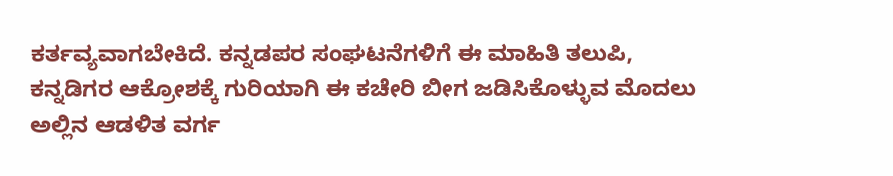ಕರ್ತವ್ಯವಾಗಬೇಕಿದೆ. ಕನ್ನಡಪರ ಸಂಘಟನೆಗಳಿಗೆ ಈ ಮಾಹಿತಿ ತಲುಪಿ, ಕನ್ನಡಿಗರ ಆಕ್ರೋಶಕ್ಕೆ ಗುರಿಯಾಗಿ ಈ ಕಚೇರಿ ಬೀಗ ಜಡಿಸಿಕೊಳ್ಳುವ ಮೊದಲು ಅಲ್ಲಿನ ಆಡಳಿತ ವರ್ಗ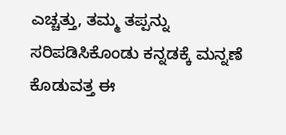ಎಚ್ಚತ್ತು, ತಮ್ಮ ತಪ್ಪನ್ನು ಸರಿಪಡಿಸಿಕೊಂಡು ಕನ್ನಡಕ್ಕೆ ಮನ್ನಣೆ ಕೊಡುವತ್ತ ಈ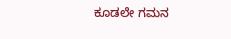ಕೂಡಲೇ ಗಮನ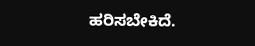ಹರಿಸಬೇಕಿದೆ.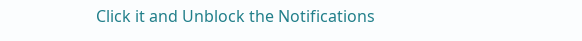Click it and Unblock the Notifications